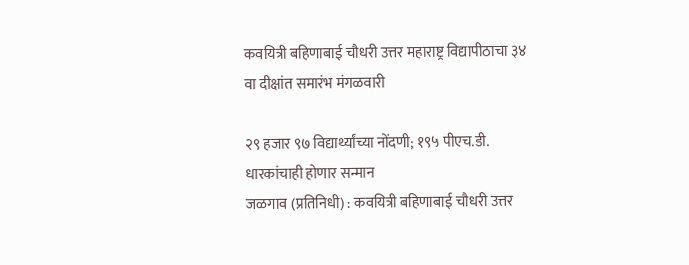कवयित्री बहिणाबाई चौधरी उत्तर महाराष्ट्र विद्यापीठाचा ३४ वा दीक्षांत समारंभ मंगळवारी

२९ हजार ९७ विद्यार्थ्यांच्या नोंदणी; १९५ पीएच.डी. धारकांचाही होणार सन्मान
जळगाव (प्रतिनिधी) : कवयित्री बहिणाबाई चौधरी उत्तर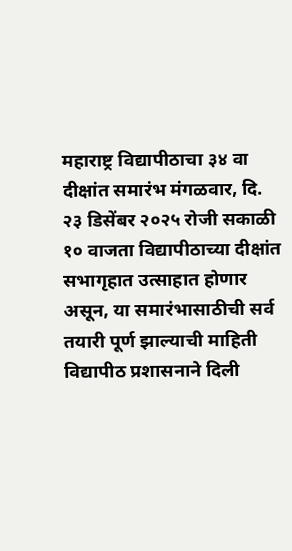महाराष्ट्र विद्यापीठाचा ३४ वा दीक्षांत समारंभ मंगळवार, दि. २३ डिसेंबर २०२५ रोजी सकाळी १० वाजता विद्यापीठाच्या दीक्षांत सभागृहात उत्साहात होणार असून, या समारंभासाठीची सर्व तयारी पूर्ण झाल्याची माहिती विद्यापीठ प्रशासनाने दिली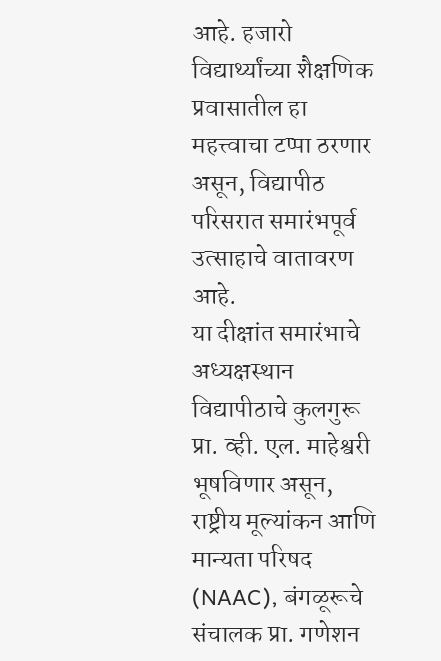आहे. हजारो विद्यार्थ्यांच्या शैक्षणिक प्रवासातील हा महत्त्वाचा टप्पा ठरणार असून, विद्यापीठ परिसरात समारंभपूर्व उत्साहाचे वातावरण आहे.
या दीक्षांत समारंभाचे अध्यक्षस्थान विद्यापीठाचे कुलगुरू प्रा. व्ही. एल. माहेश्वरी भूषविणार असून, राष्ट्रीय मूल्यांकन आणि मान्यता परिषद (NAAC), बंगळूरूचे संचालक प्रा. गणेशन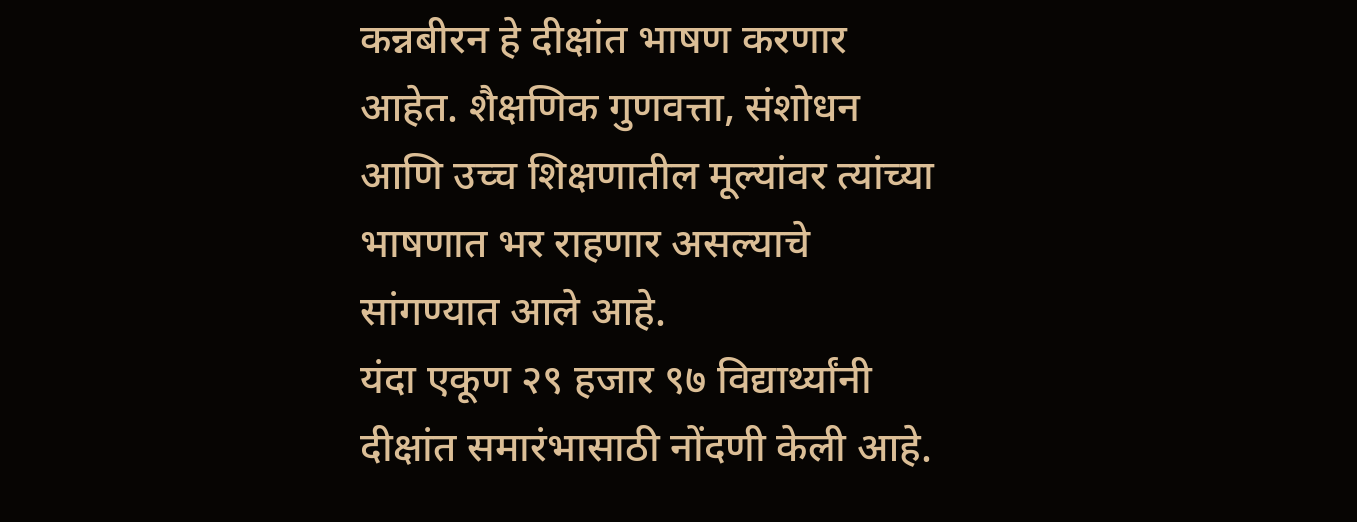कन्नबीरन हे दीक्षांत भाषण करणार आहेत. शैक्षणिक गुणवत्ता, संशोधन आणि उच्च शिक्षणातील मूल्यांवर त्यांच्या भाषणात भर राहणार असल्याचे सांगण्यात आले आहे.
यंदा एकूण २९ हजार ९७ विद्यार्थ्यांनी दीक्षांत समारंभासाठी नोंदणी केली आहे.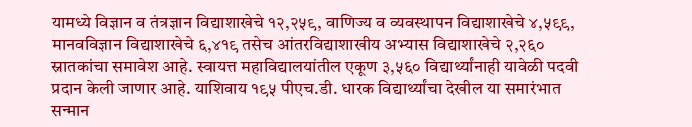यामध्ये विज्ञान व तंत्रज्ञान विद्याशाखेचे १२,२५९, वाणिज्य व व्यवस्थापन विद्याशाखेचे ४,५९९, मानवविज्ञान विद्याशाखेचे ६,४१९ तसेच आंतरविद्याशाखीय अभ्यास विद्याशाखेचे २,२६० स्नातकांचा समावेश आहे. स्वायत्त महाविद्यालयांतील एकूण ३,५६० विद्यार्थ्यांनाही यावेळी पदवी प्रदान केली जाणार आहे. याशिवाय १९५ पीएच.डी. धारक विद्यार्थ्यांचा देखील या समारंभात सन्मान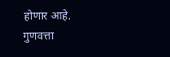होणार आहे.
गुणवत्ता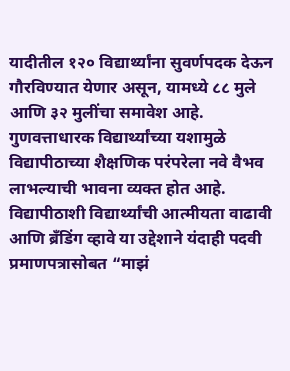यादीतील १२० विद्यार्थ्यांना सुवर्णपदक देऊन गौरविण्यात येणार असून, यामध्ये ८८ मुले आणि ३२ मुलींचा समावेश आहे. गुणवत्ताधारक विद्यार्थ्यांच्या यशामुळे विद्यापीठाच्या शैक्षणिक परंपरेला नवे वैभव लाभल्याची भावना व्यक्त होत आहे. विद्यापीठाशी विद्यार्थ्यांची आत्मीयता वाढावी आणि ब्रँडिंग व्हावे या उद्देशाने यंदाही पदवी प्रमाणपत्रासोबत “माझं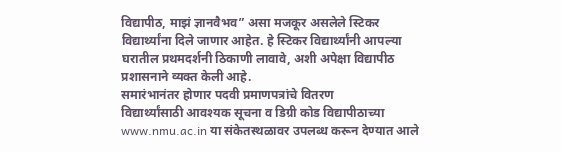विद्यापीठ, माझं ज्ञानवैभव” असा मजकूर असलेले स्टिकर विद्यार्थ्यांना दिले जाणार आहेत. हे स्टिकर विद्यार्थ्यांनी आपल्या घरातील प्रथमदर्शनी ठिकाणी लावावे, अशी अपेक्षा विद्यापीठ प्रशासनाने व्यक्त केली आहे.
समारंभानंतर होणार पदवी प्रमाणपत्रांचे वितरण
विद्यार्थ्यांसाठी आवश्यक सूचना व डिग्री कोड विद्यापीठाच्या www.nmu.ac.in या संकेतस्थळावर उपलब्ध करून देण्यात आले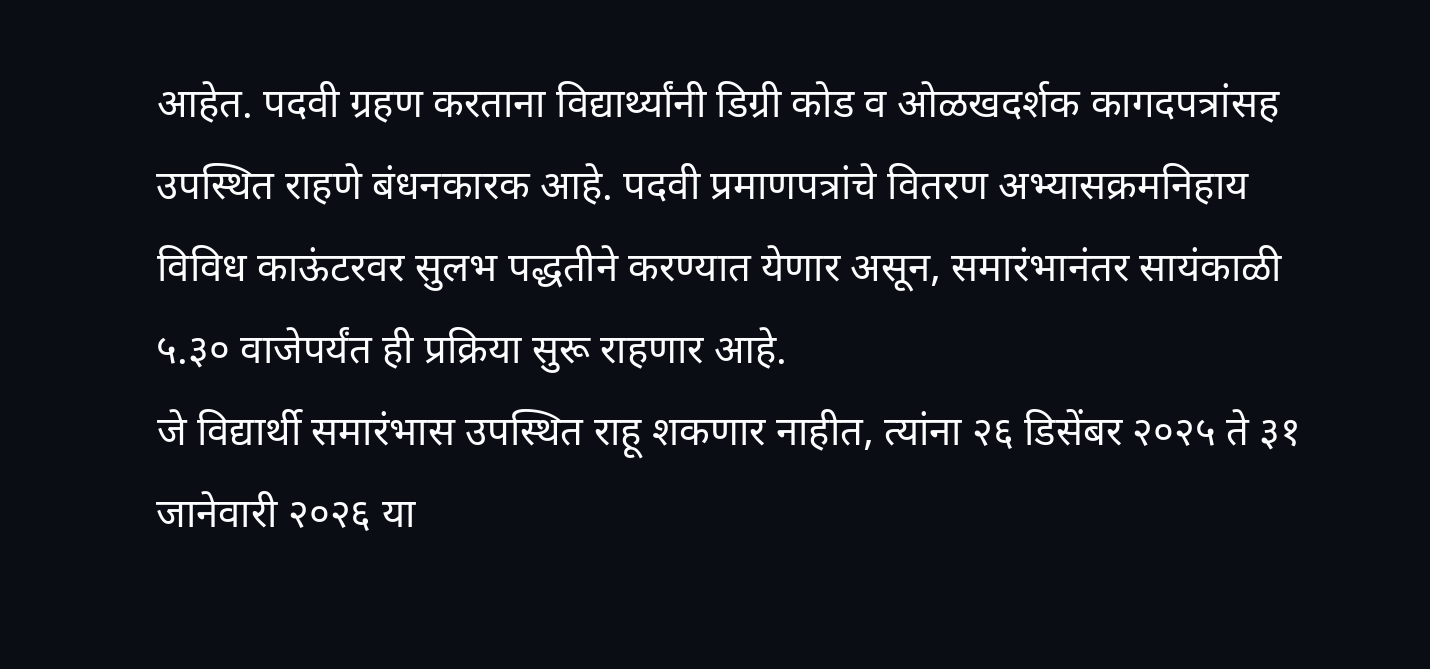आहेत. पदवी ग्रहण करताना विद्यार्थ्यांनी डिग्री कोड व ओळखदर्शक कागदपत्रांसह उपस्थित राहणे बंधनकारक आहे. पदवी प्रमाणपत्रांचे वितरण अभ्यासक्रमनिहाय विविध काऊंटरवर सुलभ पद्धतीने करण्यात येणार असून, समारंभानंतर सायंकाळी ५.३० वाजेपर्यंत ही प्रक्रिया सुरू राहणार आहे.
जे विद्यार्थी समारंभास उपस्थित राहू शकणार नाहीत, त्यांना २६ डिसेंबर २०२५ ते ३१ जानेवारी २०२६ या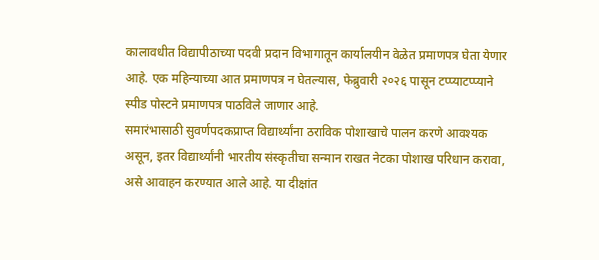कालावधीत विद्यापीठाच्या पदवी प्रदान विभागातून कार्यालयीन वेळेत प्रमाणपत्र घेता येणार आहे. एक महिन्याच्या आत प्रमाणपत्र न घेतल्यास, फेब्रुवारी २०२६ पासून टप्प्याटप्प्याने स्पीड पोस्टने प्रमाणपत्र पाठविले जाणार आहे.
समारंभासाठी सुवर्णपदकप्राप्त विद्यार्थ्यांना ठराविक पोशाखाचे पालन करणे आवश्यक असून, इतर विद्यार्थ्यांनी भारतीय संस्कृतीचा सन्मान राखत नेटका पोशाख परिधान करावा, असे आवाहन करण्यात आले आहे. या दीक्षांत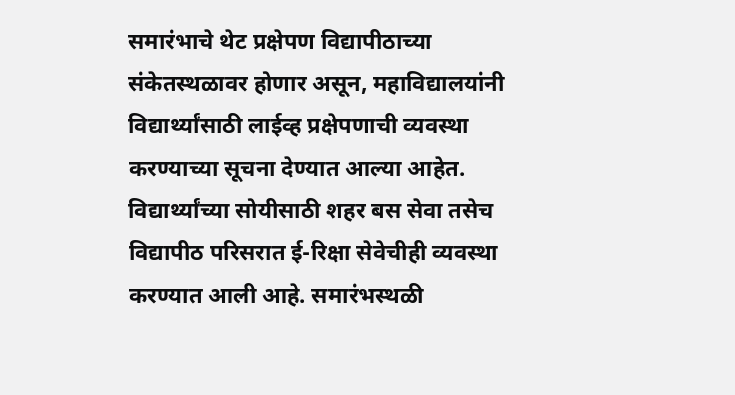समारंभाचे थेट प्रक्षेपण विद्यापीठाच्या संकेतस्थळावर होणार असून, महाविद्यालयांनी विद्यार्थ्यांसाठी लाईव्ह प्रक्षेपणाची व्यवस्था करण्याच्या सूचना देण्यात आल्या आहेत.
विद्यार्थ्यांच्या सोयीसाठी शहर बस सेवा तसेच विद्यापीठ परिसरात ई-रिक्षा सेवेचीही व्यवस्था करण्यात आली आहे. समारंभस्थळी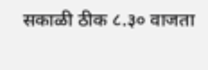सकाळी ठीक ८.३० वाजता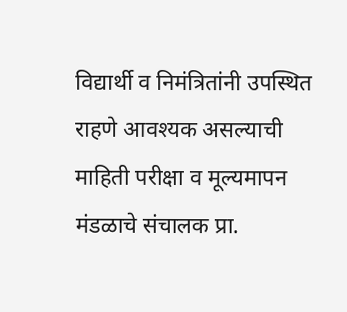विद्यार्थी व निमंत्रितांनी उपस्थित राहणे आवश्यक असल्याची माहिती परीक्षा व मूल्यमापन मंडळाचे संचालक प्रा.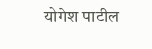योगेश पाटील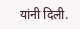यांनी दिली.